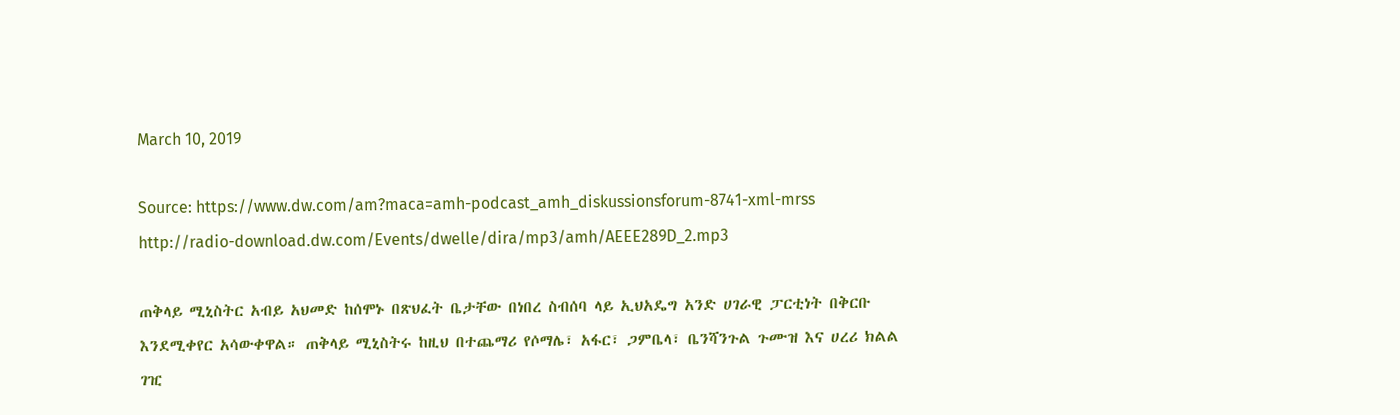March 10, 2019

Source: https://www.dw.com/am?maca=amh-podcast_amh_diskussionsforum-8741-xml-mrss
http://radio-download.dw.com/Events/dwelle/dira/mp3/amh/AEEE289D_2.mp3

ጠቅላይ ሚኒስትር አብይ አህመድ ከሰሞኑ በጽህፈት ቤታቸው በነበረ ስብሰባ ላይ ኢህአዴግ አንድ ሀገራዊ ፓርቲነት በቅርቡ እንደሚቀየር አሳውቀዋል። ጠቅላይ ሚኒስትሩ ከዚህ በተጨማሪ የሶማሌ፣ አፋር፣ ጋምቤላ፣ ቤንሻንጉል ጉሙዝ እና ሀረሪ ክልል ገዢ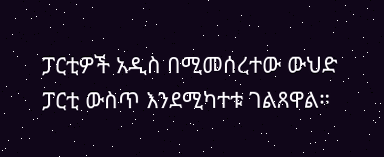ፓርቲዎች አዲስ በሚመሰረተው ውህድ ፓርቲ ውስጥ እንደሚካተቱ ገልጸዋል።